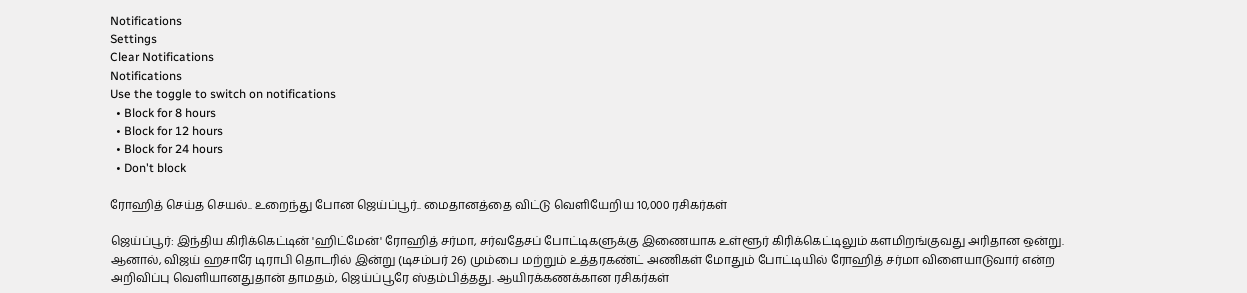Notifications
Settings
Clear Notifications
Notifications
Use the toggle to switch on notifications
  • Block for 8 hours
  • Block for 12 hours
  • Block for 24 hours
  • Don't block

ரோஹித் செய்த செயல்.. உறைந்து போன ஜெய்ப்பூர்.. மைதானத்தை விட்டு வெளியேறிய 10,000 ரசிகர்கள்

ஜெய்ப்பூர்: இந்திய கிரிக்கெட்டின் 'ஹிட்மேன்' ரோஹித் சர்மா, சர்வதேசப் போட்டிகளுக்கு இணையாக உள்ளூர் கிரிக்கெட்டிலும் களமிறங்குவது அரிதான ஒன்று. ஆனால், விஜய் ஹசாரே டிராபி தொடரில் இன்று (டிசம்பர் 26) மும்பை மற்றும் உத்தரகண்ட் அணிகள் மோதும் போட்டியில் ரோஹித் சர்மா விளையாடுவார் என்ற அறிவிப்பு வெளியானதுதான் தாமதம், ஜெய்ப்பூரே ஸ்தம்பித்தது. ஆயிரக்கணக்கான ரசிகர்கள்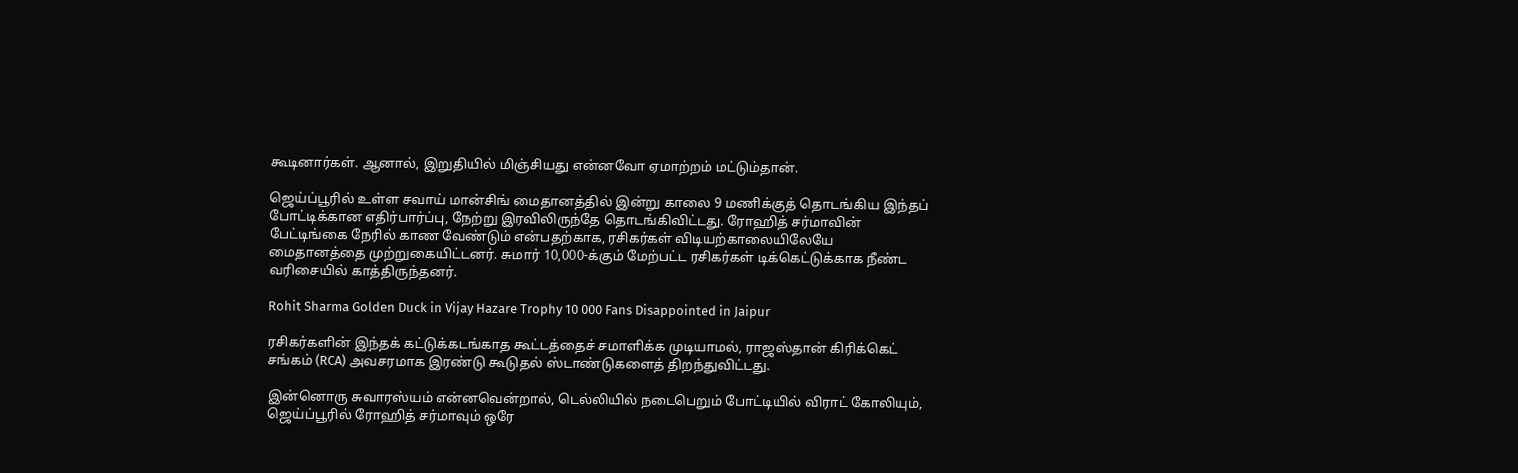கூடினார்கள். ஆனால், இறுதியில் மிஞ்சியது என்னவோ ஏமாற்றம் மட்டும்தான்.

ஜெய்ப்பூரில் உள்ள சவாய் மான்சிங் மைதானத்தில் இன்று காலை 9 மணிக்குத் தொடங்கிய இந்தப் போட்டிக்கான எதிர்பார்ப்பு, நேற்று இரவிலிருந்தே தொடங்கிவிட்டது. ரோஹித் சர்மாவின் பேட்டிங்கை நேரில் காண வேண்டும் என்பதற்காக, ரசிகர்கள் விடியற்காலையிலேயே மைதானத்தை முற்றுகையிட்டனர். சுமார் 10,000-க்கும் மேற்பட்ட ரசிகர்கள் டிக்கெட்டுக்காக நீண்ட வரிசையில் காத்திருந்தனர்.

Rohit Sharma Golden Duck in Vijay Hazare Trophy 10 000 Fans Disappointed in Jaipur

ரசிகர்களின் இந்தக் கட்டுக்கடங்காத கூட்டத்தைச் சமாளிக்க முடியாமல், ராஜஸ்தான் கிரிக்கெட் சங்கம் (RCA) அவசரமாக இரண்டு கூடுதல் ஸ்டாண்டுகளைத் திறந்துவிட்டது.

இன்னொரு சுவாரஸ்யம் என்னவென்றால், டெல்லியில் நடைபெறும் போட்டியில் விராட் கோலியும், ஜெய்ப்பூரில் ரோஹித் சர்மாவும் ஒரே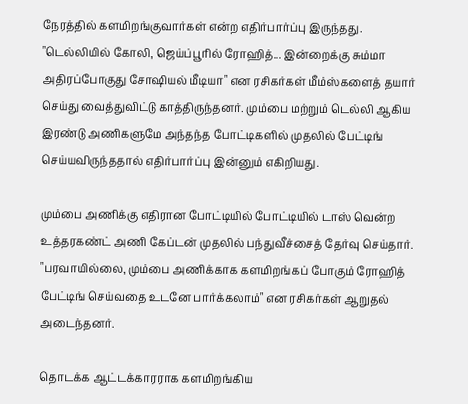நேரத்தில் களமிறங்குவார்கள் என்ற எதிர்பார்ப்பு இருந்தது. "டெல்லியில் கோலி, ஜெய்ப்பூரில் ரோஹித்... இன்றைக்கு சும்மா அதிரப்போகுது சோஷியல் மீடியா" என ரசிகர்கள் மீம்ஸ்களைத் தயார் செய்து வைத்துவிட்டு காத்திருந்தனர். மும்பை மற்றும் டெல்லி ஆகிய இரண்டு அணிகளுமே அந்தந்த போட்டிகளில் முதலில் பேட்டிங் செய்யவிருந்ததால் எதிர்பார்ப்பு இன்னும் எகிறியது.

மும்பை அணிக்கு எதிரான போட்டியில் போட்டியில் டாஸ் வென்ற உத்தரகண்ட் அணி கேப்டன் முதலில் பந்துவீச்சைத் தேர்வு செய்தார். "பரவாயில்லை, மும்பை அணிக்காக களமிறங்கப் போகும் ரோஹித் பேட்டிங் செய்வதை உடனே பார்க்கலாம்" என ரசிகர்கள் ஆறுதல் அடைந்தனர்.

தொடக்க ஆட்டக்காரராக களமிறங்கிய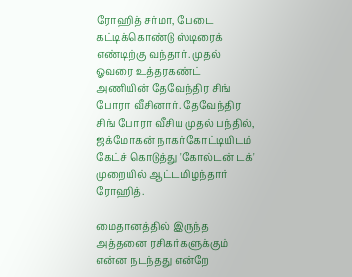ரோஹித் சர்மா, பேடை கட்டிக்கொண்டு ஸ்டிரைக் எண்டிற்கு வந்தார். முதல் ஓவரை உத்தரகண்ட் அணியின் தேவேந்திர சிங் போரா வீசினார். தேவேந்திர சிங் போரா வீசிய முதல் பந்தில், ஜக்மோகன் நாகர்கோட்டியிடம் கேட்ச் கொடுத்து 'கோல்டன் டக்' முறையில் ஆட்டமிழந்தார் ரோஹித்.

மைதானத்தில் இருந்த அத்தனை ரசிகர்களுக்கும் என்ன நடந்தது என்றே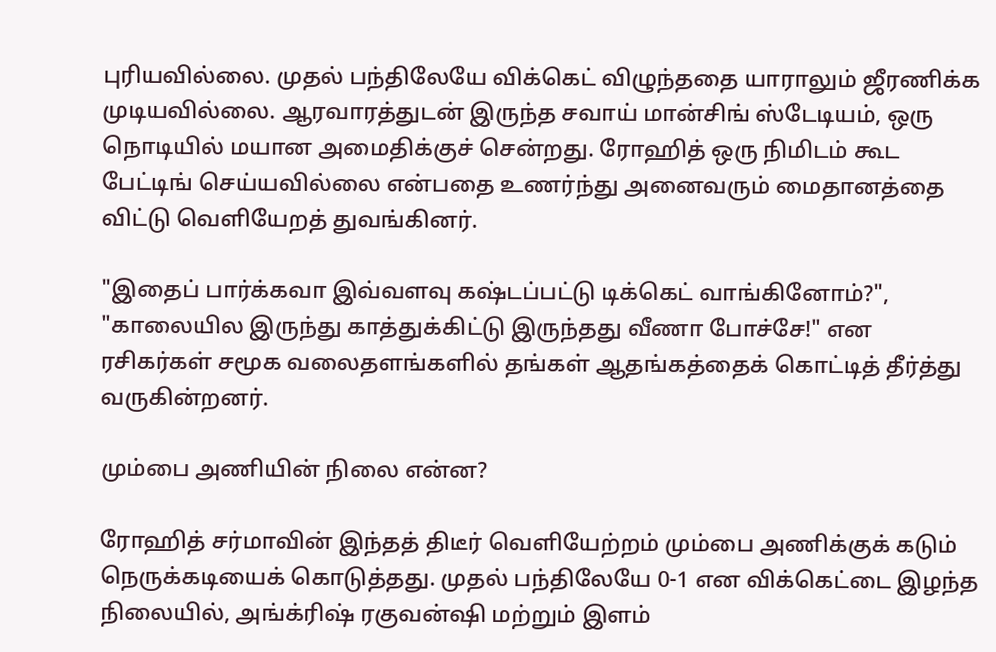புரியவில்லை. முதல் பந்திலேயே விக்கெட் விழுந்ததை யாராலும் ஜீரணிக்க முடியவில்லை. ஆரவாரத்துடன் இருந்த சவாய் மான்சிங் ஸ்டேடியம், ஒரு நொடியில் மயான அமைதிக்குச் சென்றது. ரோஹித் ஒரு நிமிடம் கூட பேட்டிங் செய்யவில்லை என்பதை உணர்ந்து அனைவரும் மைதானத்தை விட்டு வெளியேறத் துவங்கினர்.

"இதைப் பார்க்கவா இவ்வளவு கஷ்டப்பட்டு டிக்கெட் வாங்கினோம்?", "காலையில இருந்து காத்துக்கிட்டு இருந்தது வீணா போச்சே!" என ரசிகர்கள் சமூக வலைதளங்களில் தங்கள் ஆதங்கத்தைக் கொட்டித் தீர்த்து வருகின்றனர்.

மும்பை அணியின் நிலை என்ன?

ரோஹித் சர்மாவின் இந்தத் திடீர் வெளியேற்றம் மும்பை அணிக்குக் கடும் நெருக்கடியைக் கொடுத்தது. முதல் பந்திலேயே 0-1 என விக்கெட்டை இழந்த நிலையில், அங்க்ரிஷ் ரகுவன்ஷி மற்றும் இளம்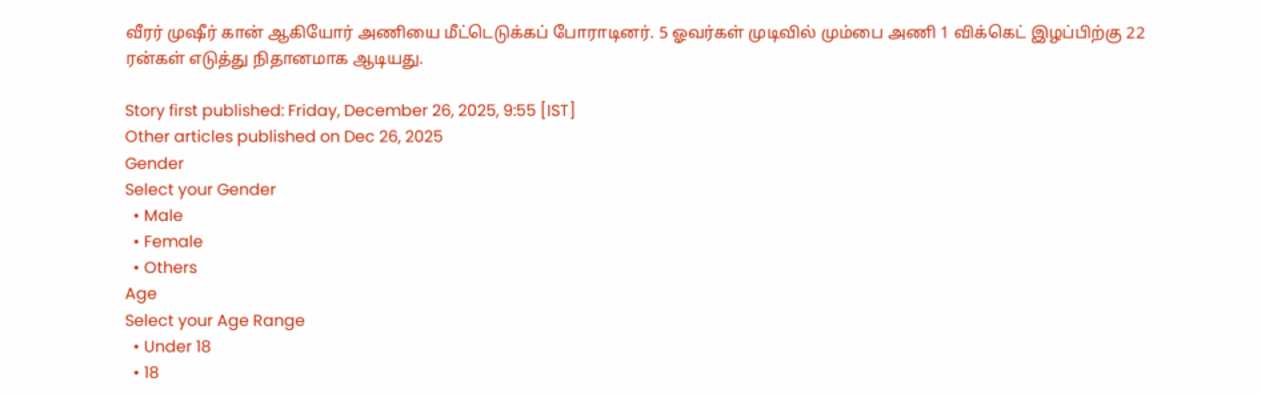வீரர் முஷீர் கான் ஆகியோர் அணியை மீட்டெடுக்கப் போராடினர். 5 ஓவர்கள் முடிவில் மும்பை அணி 1 விக்கெட் இழப்பிற்கு 22 ரன்கள் எடுத்து நிதானமாக ஆடியது.

Story first published: Friday, December 26, 2025, 9:55 [IST]
Other articles published on Dec 26, 2025
Gender
Select your Gender
  • Male
  • Female
  • Others
Age
Select your Age Range
  • Under 18
  • 18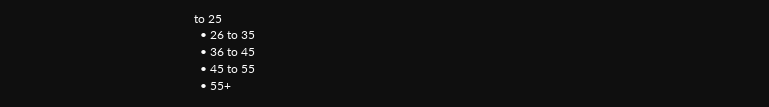to 25
  • 26 to 35
  • 36 to 45
  • 45 to 55
  • 55+